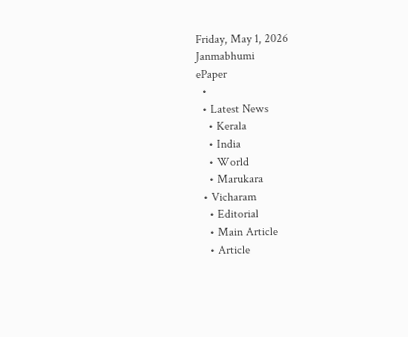Friday, May 1, 2026
Janmabhumi
ePaper
  •
  • Latest News
    • Kerala
    • India
    • World
    • Marukara
  • Vicharam
    • Editorial
    • Main Article
    • Article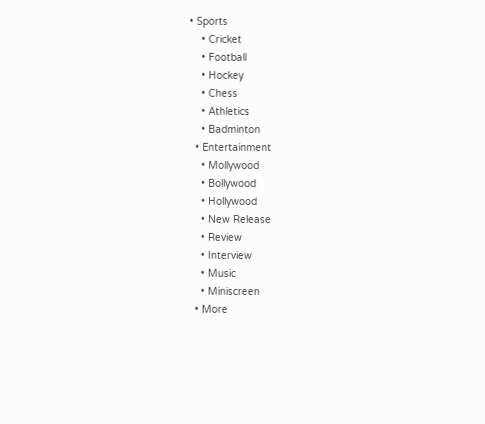• Sports
    • Cricket
    • Football
    • Hockey
    • Chess
    • Athletics
    • Badminton
  • Entertainment
    • Mollywood
    • Bollywood
    • Hollywood
    • New Release
    • Review
    • Interview
    • Music
    • Miniscreen
  • More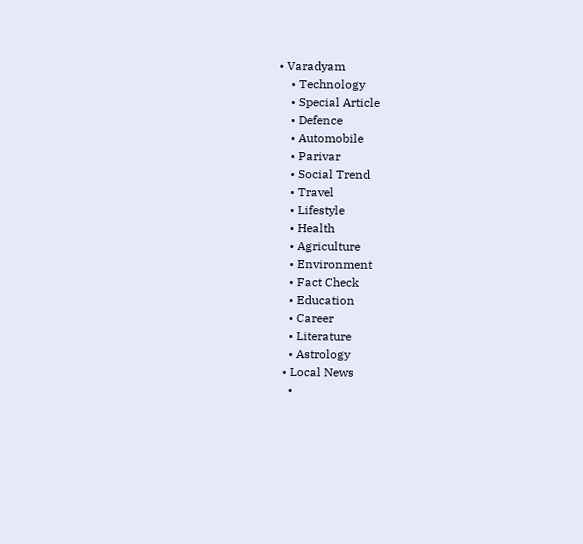• Varadyam
    • Technology
    • Special Article
    • Defence
    • Automobile
    • Parivar
    • Social Trend
    • Travel
    • Lifestyle
    • Health
    • Agriculture
    • Environment
    • Fact Check
    • Education
    • Career
    • Literature
    • Astrology
  • Local News
    •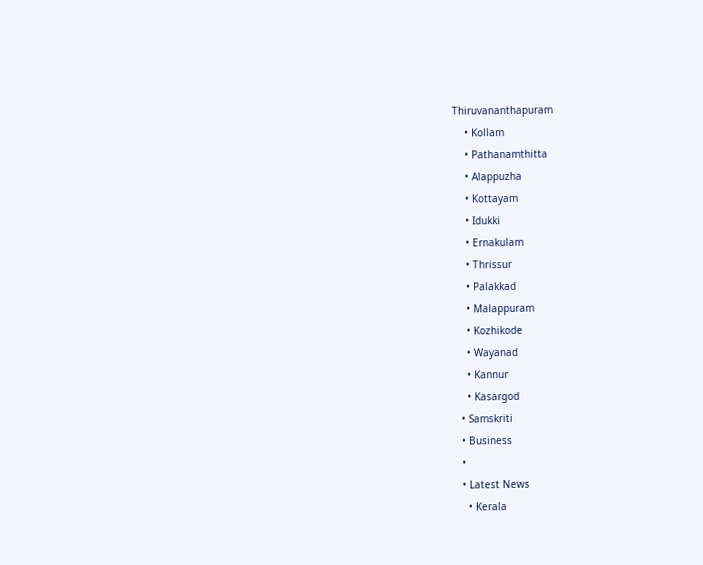Thiruvananthapuram
    • Kollam
    • Pathanamthitta
    • Alappuzha
    • Kottayam
    • Idukki
    • Ernakulam
    • Thrissur
    • Palakkad
    • Malappuram
    • Kozhikode
    • Wayanad
    • Kannur
    • Kasargod
  • Samskriti
  • Business
  •
  • Latest News
    • Kerala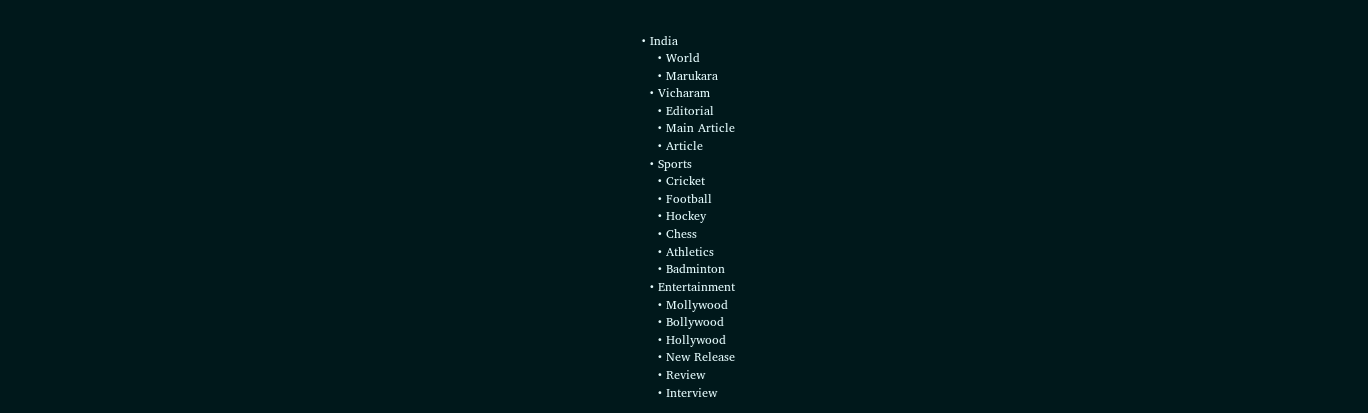• India
    • World
    • Marukara
  • Vicharam
    • Editorial
    • Main Article
    • Article
  • Sports
    • Cricket
    • Football
    • Hockey
    • Chess
    • Athletics
    • Badminton
  • Entertainment
    • Mollywood
    • Bollywood
    • Hollywood
    • New Release
    • Review
    • Interview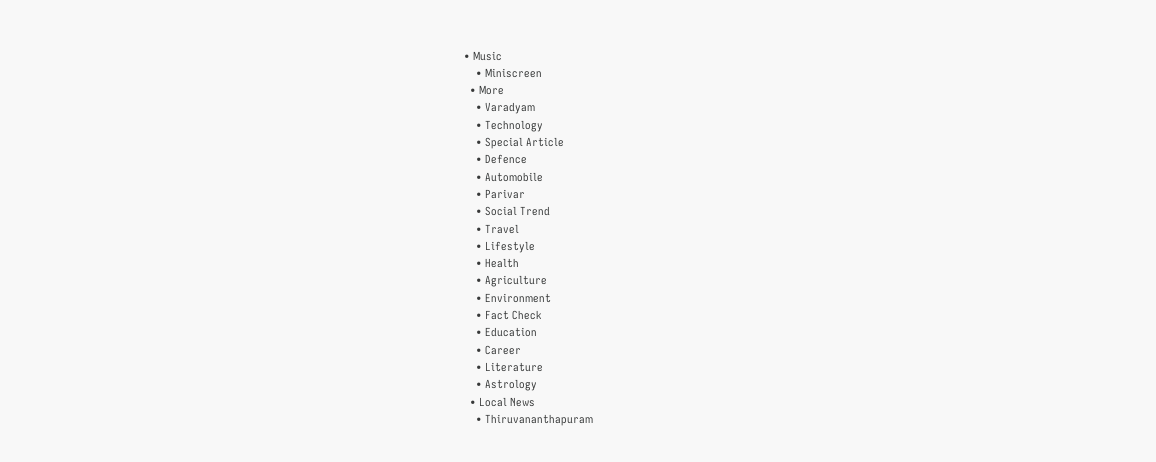• Music
    • Miniscreen
  • More
    • Varadyam
    • Technology
    • Special Article
    • Defence
    • Automobile
    • Parivar
    • Social Trend
    • Travel
    • Lifestyle
    • Health
    • Agriculture
    • Environment
    • Fact Check
    • Education
    • Career
    • Literature
    • Astrology
  • Local News
    • Thiruvananthapuram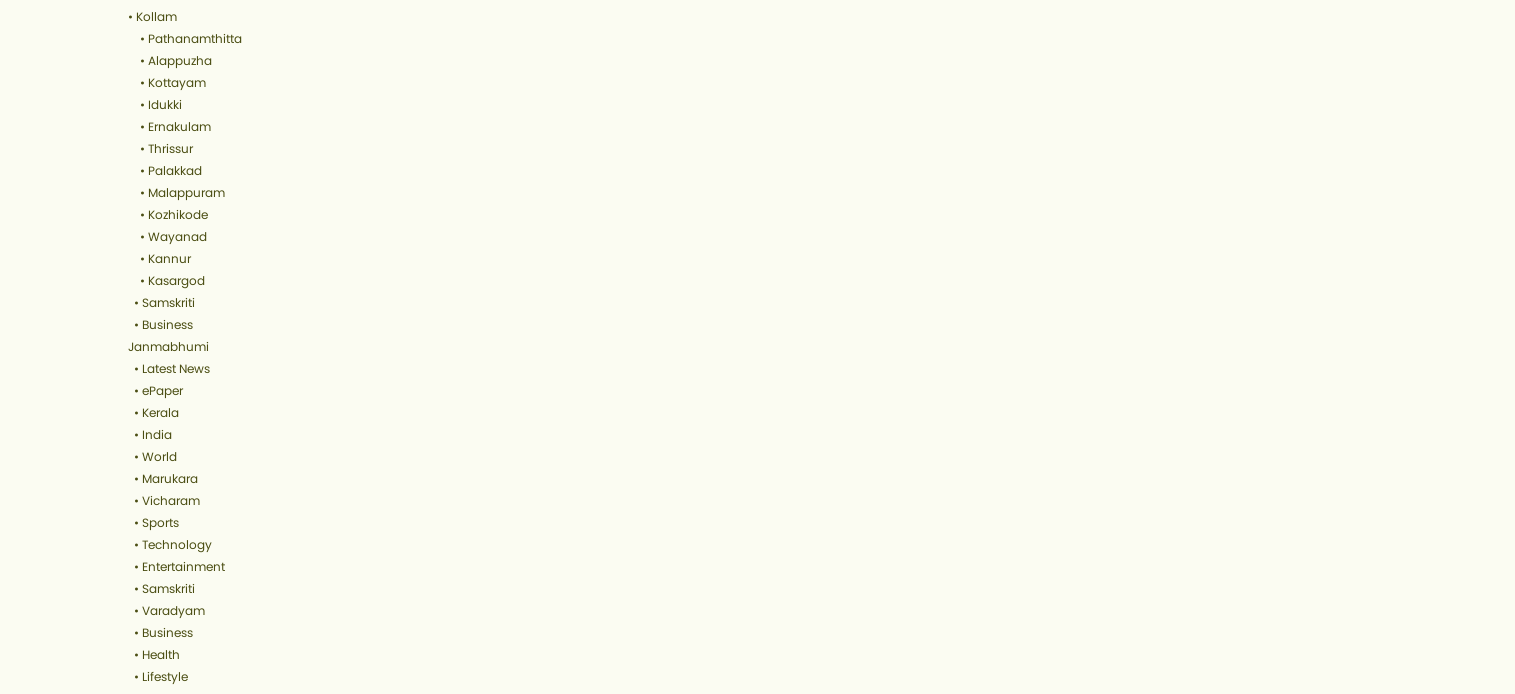• Kollam
    • Pathanamthitta
    • Alappuzha
    • Kottayam
    • Idukki
    • Ernakulam
    • Thrissur
    • Palakkad
    • Malappuram
    • Kozhikode
    • Wayanad
    • Kannur
    • Kasargod
  • Samskriti
  • Business
Janmabhumi
  • Latest News
  • ePaper
  • Kerala
  • India
  • World
  • Marukara
  • Vicharam
  • Sports
  • Technology
  • Entertainment
  • Samskriti
  • Varadyam
  • Business
  • Health
  • Lifestyle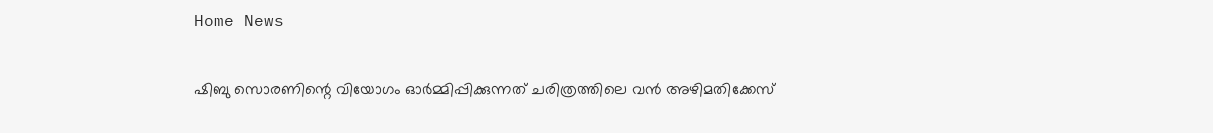Home News

ഷിബു സൊരണിന്റെ വിയോഗം ഓർമ്മിപ്പിക്കുന്നത് ചരിത്രത്തിലെ വൻ അഴിമതിക്കേസ്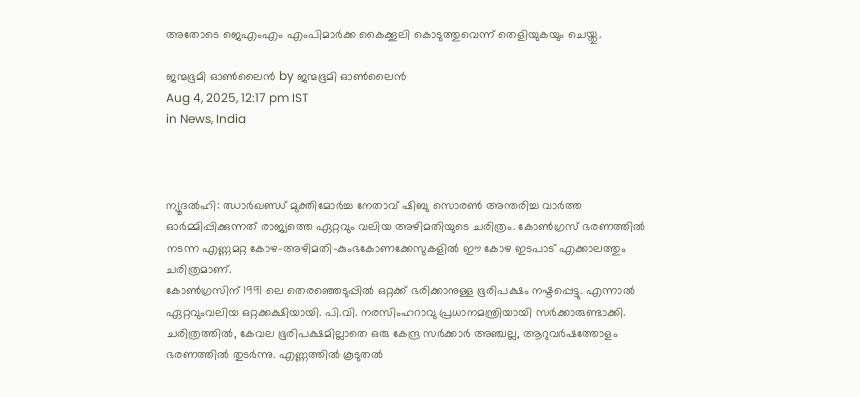അതോടെ ജെഎംഎം എംപിമാർക്ക കൈക്കൂലി കൊടുത്തുവെന്ന് തെളിയുകയും ചെയ്തു.

ജന്മഭൂമി ഓണ്‍ലൈന്‍ by ജന്മഭൂമി ഓണ്‍ലൈന്‍
Aug 4, 2025, 12:17 pm IST
in News, India



ന്യൂദൽഹി: ഝാർഖണ്ഡ് മുക്തിമോർച്ച നേതാവ് ഷിബു സൊരൺ അന്തരിച്ച വാർത്ത ഓർമ്മിപ്പിക്കുന്നത് രാജ്യത്തെ ഏറ്റവും വലിയ അഴിമതിയുടെ ചരിത്രം. കോൺഗ്രസ് ഭരണത്തിൽ നടന്ന എണ്ണമറ്റ കോഴ-അഴിമതി-കുംഭകോണക്കേസുകളിൽ ഈ കോഴ ഇടപാട് എക്കാലത്തും ചരിത്രമാണ്.
കോൺഗ്രസിന് 1991 ലെ തെരഞ്ഞെടുപ്പിൽ ഒറ്റക്ക് ഭരിക്കാനുള്ള ഭൂരിപക്ഷം നഷ്ടപ്പെട്ടു. എന്നാൽ ഏറ്റവുംവലിയ ഒറ്റക്കക്ഷിയായി. പി.വി. നരസിംഹറാവു പ്രധാനമന്ത്രിയായി സർക്കാരുണ്ടാക്കി. ചരിത്രത്തിൽ, കേവല ഭൂരിപക്ഷമില്ലാതെ ഒരു കേന്ദ്ര സർക്കാർ അഞ്ചല്ല, ആറുവർഷത്തോളം ഭരണത്തിൽ തുടർന്നു. എണ്ണത്തിൽ കൂടുതൽ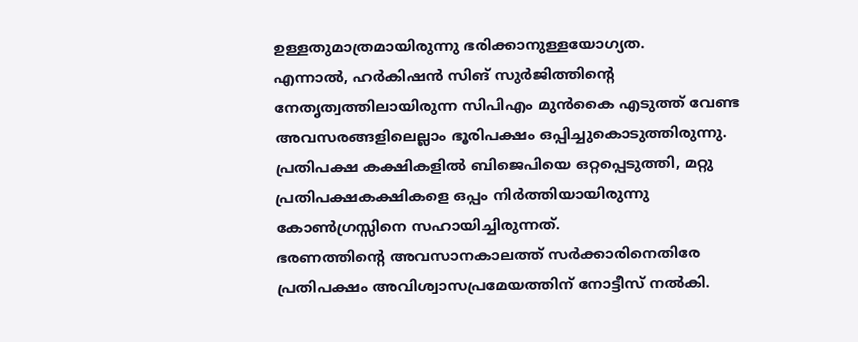ഉള്ളതുമാത്രമായിരുന്നു ഭരിക്കാനുള്ളയോഗ്യത.
എന്നാൽ, ഹർകിഷൻ സിങ് സുർജിത്തിന്റെ നേതൃത്വത്തിലായിരുന്ന സിപിഎം മുൻകൈ എടുത്ത് വേണ്ട അവസരങ്ങളിലെല്ലാം ഭൂരിപക്ഷം ഒപ്പിച്ചുകൊടുത്തിരുന്നു. പ്രതിപക്ഷ കക്ഷികളിൽ ബിജെപിയെ ഒറ്റപ്പെടുത്തി, മറ്റു പ്രതിപക്ഷകക്ഷികളെ ഒപ്പം നിർത്തിയായിരുന്നു കോൺഗ്രസ്സിനെ സഹായിച്ചിരുന്നത്.
ഭരണത്തിന്റെ അവസാനകാലത്ത് സർക്കാരിനെതിരേ പ്രതിപക്ഷം അവിശ്വാസപ്രമേയത്തിന് നോട്ടീസ് നൽകി.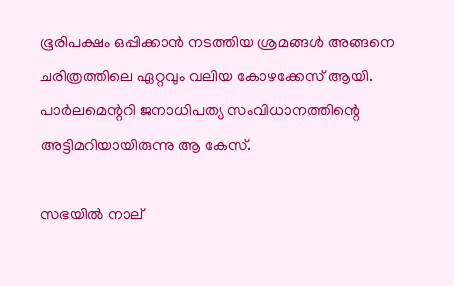ഭൂരിപക്ഷം ഒപ്പിക്കാൻ നടത്തിയ ശ്രമങ്ങൾ അങ്ങനെ ചരിത്രത്തിലെ ഏറ്റവും വലിയ കോഴക്കേസ് ആയി. പാർലമെന്ററി ജനാധിപത്യ സംവിധാനത്തിന്റെ അട്ടിമറിയായിരുന്നു ആ കേസ്.

സഭയിൽ നാല്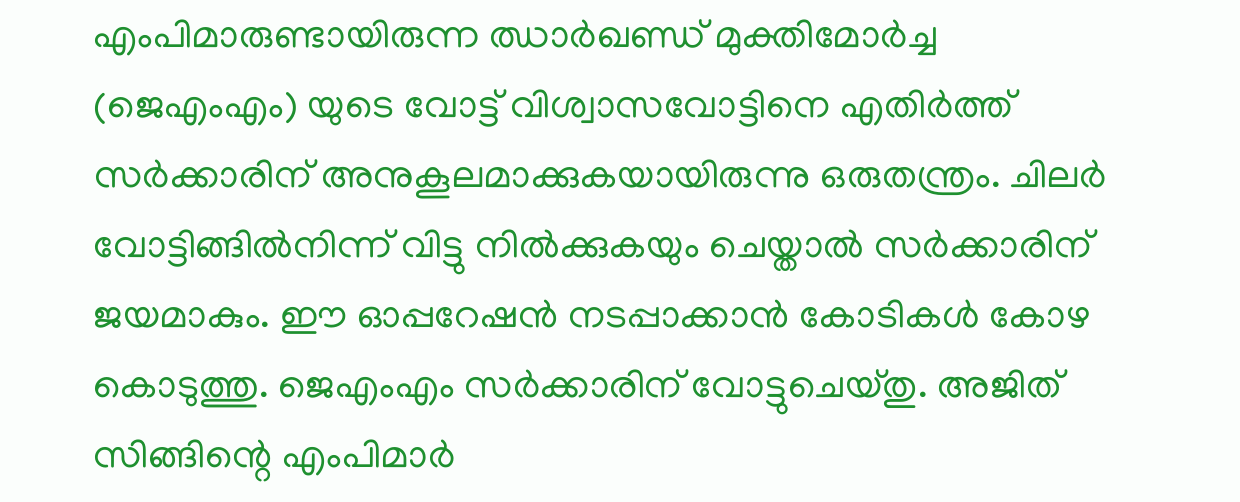എംപിമാരുണ്ടായിരുന്ന ഝാർഖണ്ഡ് മുക്തിമോർച്ച (ജെഎംഎം) യുടെ വോട്ട് വിശ്വാസവോട്ടിനെ എതിർത്ത് സർക്കാരിന് അനുകൂലമാക്കുകയായിരുന്നു ഒരുതന്ത്രം. ചിലർ വോട്ടിങ്ങിൽനിന്ന് വിട്ടു നിൽക്കുകയും ചെയ്താൽ സർക്കാരിന് ജയമാകും. ഈ ഓപ്പറേഷൻ നടപ്പാക്കാൻ കോടികൾ കോഴ കൊടുത്തു. ജെഎംഎം സർക്കാരിന് വോട്ടുചെയ്തു. അജിത് സിങ്ങിന്റെ എംപിമാർ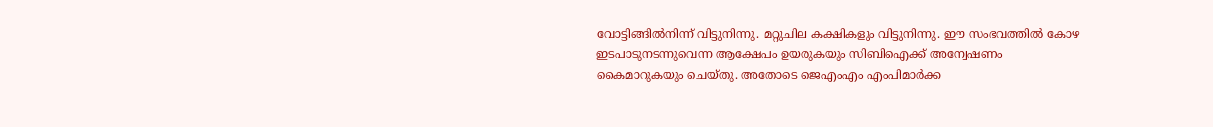വോട്ടിങ്ങിൽനിന്ന് വിട്ടുനിന്നു. മറ്റുചില കക്ഷികളും വിട്ടുനിന്നു. ഈ സംഭവത്തിൽ കോഴ ഇടപാടുനടന്നുവെന്ന ആക്ഷേപം ഉയരുകയും സിബിഐക്ക് അന്വേഷണം കൈമാറുകയും ചെയ്തു. അതോടെ ജെഎംഎം എംപിമാർക്ക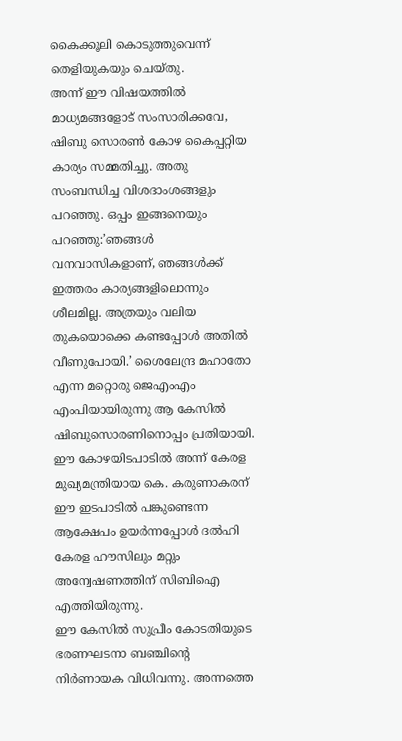കൈക്കൂലി കൊടുത്തുവെന്ന് തെളിയുകയും ചെയ്തു.
അന്ന് ഈ വിഷയത്തിൽ മാധ്യമങ്ങളോട് സംസാരിക്കവേ, ഷിബു സൊരൺ കോഴ കൈപ്പറ്റിയ കാര്യം സമ്മതിച്ചു. അതു സംബന്ധിച്ച വിശദാംശങ്ങളും പറഞ്ഞു. ഒപ്പം ഇങ്ങനെയും പറഞ്ഞു:’ഞങ്ങൾ വനവാസികളാണ്, ഞങ്ങൾക്ക് ഇത്തരം കാര്യങ്ങളിലൊന്നും ശീലമില്ല. അത്രയും വലിയ തുകയൊക്കെ കണ്ടപ്പോൾ അതിൽ വീണുപോയി.’ ശൈലേന്ദ്ര മഹാതോ എന്ന മറ്റൊരു ജെഎംഎം എംപിയായിരുന്നു ആ കേസിൽ ഷിബുസൊരണിനൊപ്പം പ്രതിയായി.
ഈ കോഴയിടപാടിൽ അന്ന് കേരള മുഖ്യമന്ത്രിയായ കെ. കരുണാകരന് ഈ ഇടപാടിൽ പങ്കുണ്ടെന്ന ആക്ഷേപം ഉയർന്നപ്പോൾ ദൽഹി കേരള ഹൗസിലും മറ്റും അന്വേഷണത്തിന് സിബിഐ എത്തിയിരുന്നു.
ഈ കേസിൽ സുപ്രീം കോടതിയുടെ ഭരണഘടനാ ബഞ്ചിന്റെ നിർണായക വിധിവന്നു. അന്നത്തെ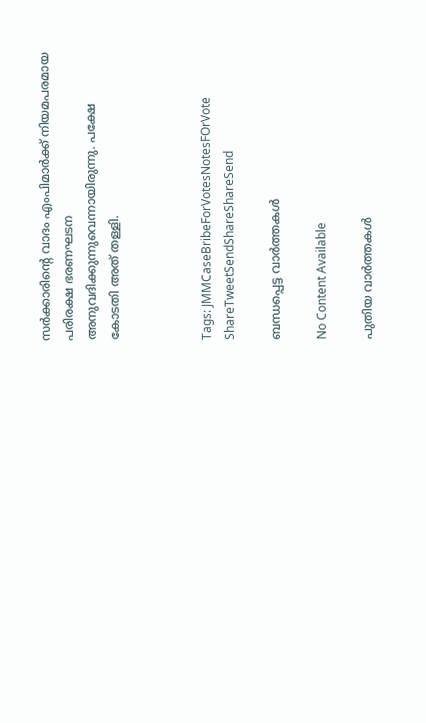സർക്കാരിന്റെ വാദം എംപിമാർക്ക് നിയമപരമായ പരിരക്ഷ ഭരണഘടന അനുവദിക്കുന്നുവെന്നായിരുന്നു. പക്ഷേ കോടതി അത് തള്ളി.



Tags: JMMCaseBribeForVotesNotesFOrVote
ShareTweetSendShareShareSend

ബന്ധപ്പെട്ട വാര്‍ത്തകള്‍

No Content Available

പുതിയ വാര്‍ത്തകള്‍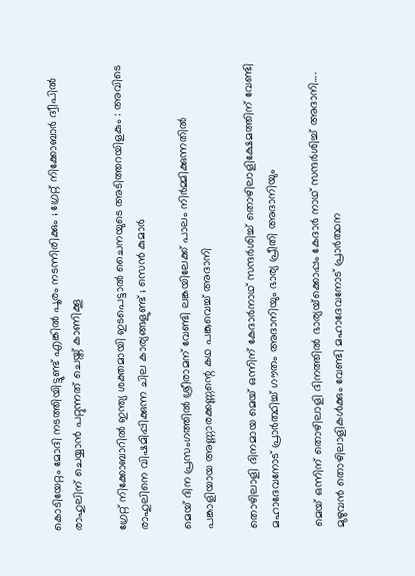കൊടിയേറ്റം മോദി നടത്തിയിട്ടുണ്ട് എങ്കിൽ പൂരം നടന്നിരിക്കും ; ഗ്രേറ്റ്‌ നിക്കോബാർ ദ്വീപിൽ രാഹുലിന് ചെയ്യാൻ പറ്റുന്നത് ചെയ്ത് കാണിക്കൂ

ഗ്രേറ്റ് നിക്കോബാറിൽ ഇന്ത്യ ശക്തമായി ഇടപെട്ടാൽ ചൈനയുടെ അടിത്തറയിളകും : അവിടെ രാഹുലിനെ വിഷമിപ്പിക്കുന്ന ചില കാര്യങ്ങളുണ്ട് ; സെൻ കുമാർ

മെയ് ദിന പ്രസംഗത്തില്‍ ശ്രീരാമന് വേണ്ടി ലങ്കയിലേക്ക് പാലം നിര്‍മ്മിക്കുന്നതില്‍ പങ്കാളിയായ അണ്ണാരക്കണ്ണന്റെ കഥ പങ്കുവെച്ച് അദാനി

തൊഴിലാളി ദിനമായ മെയ് ഒന്നിന് കേദാര്‍നാഥ് സന്ദര്‍ശിച്ച് തൊഴിലാളിക്ഷേമത്തിന് വേണ്ടി മഹാദേവനോട് പ്രാര്‍ത്ഥിച്ച് ഗൗതം അദാനിയും ഭാര്യ പ്രീതി അദാനിയും

മെയ് ഒന്നിന് തൊഴിലാളി ദിനത്തില്‍ ഭാര്യയ്‌ക്കൊപ്പം കേദാര്‍ നാഥ് സന്ദര്‍ശിച്ച് അദാനി…. മുഴുവന്‍ തൊഴിലാളികള്‍ക്കും വേണ്ടി മഹാദേവനോട് പ്രാര്‍ത്ഥന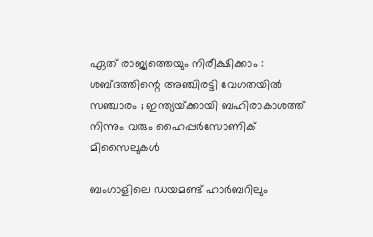ഏത് രാജ്യത്തെയും നിരീക്ഷിക്കാം : ശബ്ദത്തിന്റെ അഞ്ചിരട്ടി വേഗതയിൽ സഞ്ചാരം ; ഇന്ത്യയ്‌ക്കായി ബഹിരാകാശത്ത് നിന്നും വരും ഹൈപ്പർസോണിക് മിസൈലുകൾ

ബംഗാളിലെ ഡയമണ്ട് ഹാര്‍ബറിലും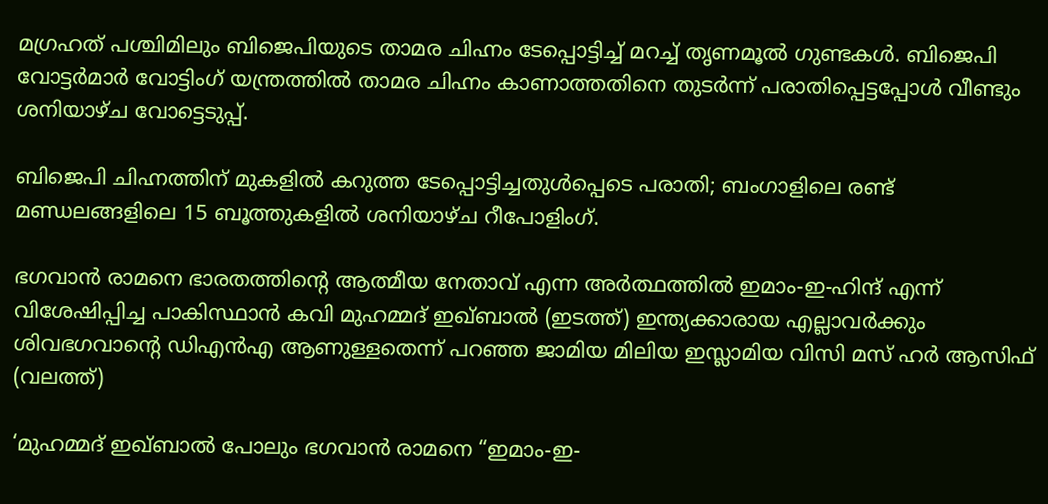മഗ്രഹത് പശ്ചിമിലും ബിജെപിയുടെ താമര ചിഹ്നം ടേപ്പൊട്ടിച്ച് മറച്ച് തൃണമൂല്‍ ഗുണ്ടകള്‍. ബിജെപി വോട്ടര്‍മാര്‍ വോട്ടിംഗ് യന്ത്രത്തില്‍ താമര ചിഹ്നം കാണാത്തതിനെ തുടര്‍ന്ന് പരാതിപ്പെട്ടപ്പോള്‍ വീണ്ടും ശനിയാഴ്ച വോട്ടെടുപ്പ്.

ബിജെപി ചിഹ്നത്തിന് മുകളില്‍ കറുത്ത ടേപ്പൊട്ടിച്ചതുള്‍പ്പെടെ പരാതി; ബംഗാളിലെ രണ്ട് മണ്ഡലങ്ങളിലെ 15 ബൂത്തുകളിൽ ശനിയാഴ്ച റീപോളിംഗ്.

ഭഗവാന്‍ രാമനെ ഭാരതത്തിന്‍റെ ആത്മീയ നേതാവ് എന്ന അര്‍ത്ഥത്തില്‍ ഇമാം-ഇ-ഹിന്ദ് എന്ന് വിശേഷിപ്പിച്ച പാകിസ്ഥാന്‍ കവി മുഹമ്മദ് ഇഖ്ബാല്‍ (ഇടത്ത്) ഇന്ത്യക്കാരായ എല്ലാവര്‍ക്കും ശിവഭഗവാന്‍റെ ഡിഎന്‍എ ആണുള്ളതെന്ന് പറഞ്ഞ ജാമിയ മിലിയ ഇസ്ലാമിയ വിസി മസ് ഹര്‍ ആസിഫ് (വലത്ത്)

‘മുഹമ്മദ് ഇഖ്ബാൽ പോലും ഭഗവാൻ രാമനെ “ഇമാം-ഇ-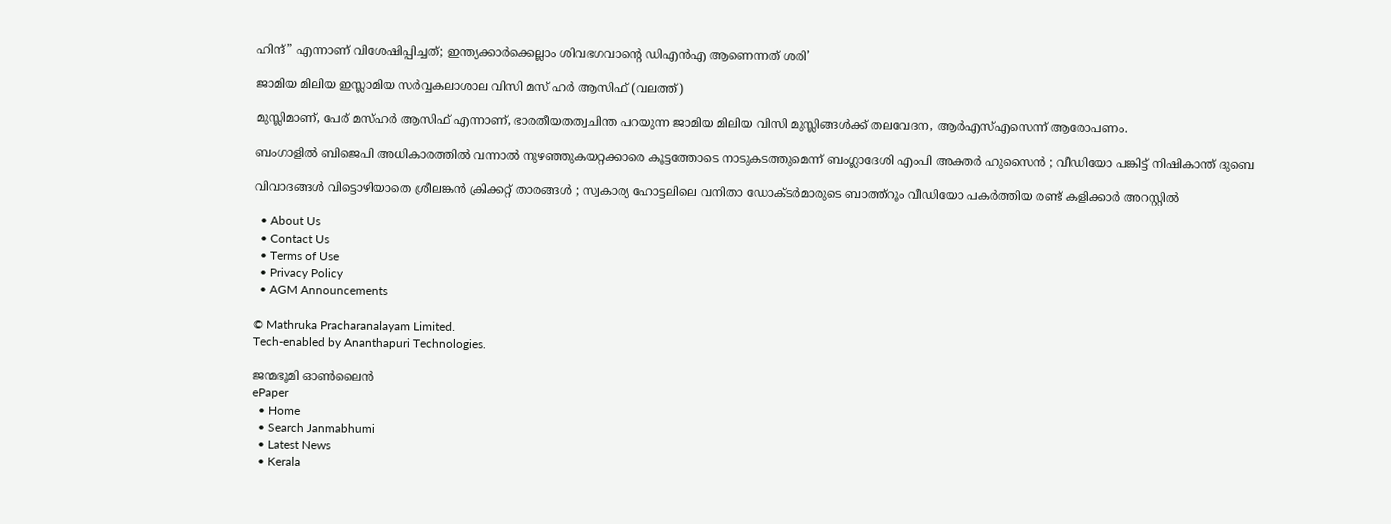ഹിന്ദ്” എന്നാണ് വിശേഷിപ്പിച്ചത്; ഇന്ത്യക്കാര്‍ക്കെല്ലാം ശിവഭഗവാന്റെ ഡിഎന്‍എ ആണെന്നത് ശരി’

ജാമിയ മിലിയ ഇസ്ലാമിയ സര്‍വ്വകലാശാല വിസി മസ് ഹര്‍ ആസിഫ് (വലത്ത്)

മുസ്ലിമാണ്, പേര് മസ്ഹര്‍ ആസിഫ് എന്നാണ്, ഭാരതീയതത്വചിന്ത പറയുന്ന ജാമിയ മിലിയ വിസി മുസ്ലിങ്ങള്‍ക്ക് തലവേദന, ആര്‍എസ്എസെന്ന് ആരോപണം.

ബംഗാളിൽ ബിജെപി അധികാരത്തിൽ വന്നാൽ നുഴഞ്ഞുകയറ്റക്കാരെ കൂട്ടത്തോടെ നാടുകടത്തുമെന്ന് ബംഗ്ലാദേശി എംപി അക്തർ ഹുസൈൻ ; വീഡിയോ പങ്കിട്ട് നിഷികാന്ത് ദുബെ

വിവാദങ്ങൾ വിട്ടൊഴിയാതെ ശ്രീലങ്കൻ ക്രിക്കറ്റ് താരങ്ങൾ ; സ്വകാര്യ ഹോട്ടലിലെ വനിതാ ഡോക്ടർമാരുടെ ബാത്ത്റൂം വീഡിയോ പകർത്തിയ രണ്ട് കളിക്കാർ അറസ്റ്റിൽ

  • About Us
  • Contact Us
  • Terms of Use
  • Privacy Policy
  • AGM Announcements

© Mathruka Pracharanalayam Limited.
Tech-enabled by Ananthapuri Technologies.

ജന്മഭൂമി ഓണ്‍ലൈന്‍
ePaper
  • Home
  • Search Janmabhumi
  • Latest News
  • Kerala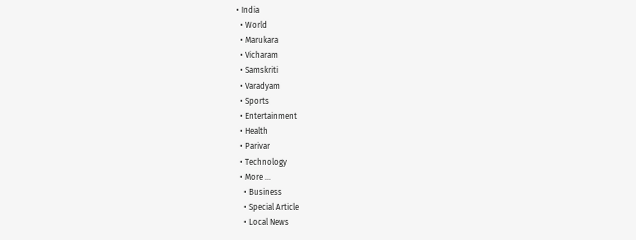• India
  • World
  • Marukara
  • Vicharam
  • Samskriti
  • Varadyam
  • Sports
  • Entertainment
  • Health
  • Parivar
  • Technology
  • More …
    • Business
    • Special Article
    • Local News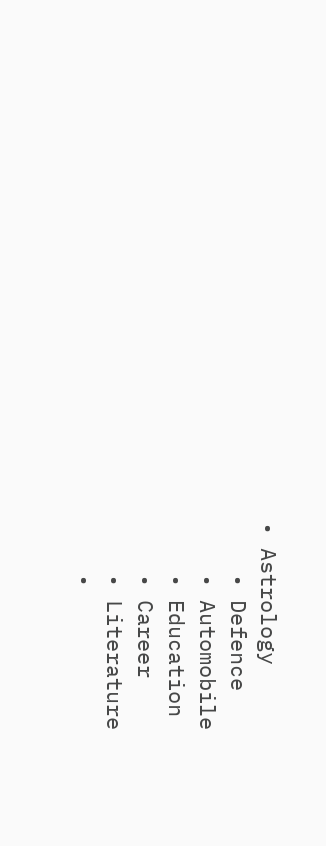• Astrology
    • Defence
    • Automobile
    • Education
    • Career
    • Literature
    •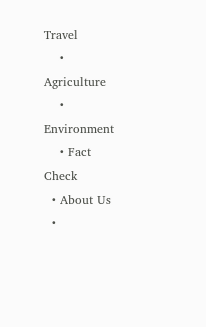Travel
    • Agriculture
    • Environment
    • Fact Check
  • About Us
  •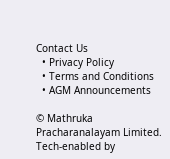Contact Us
  • Privacy Policy
  • Terms and Conditions
  • AGM Announcements

© Mathruka Pracharanalayam Limited.
Tech-enabled by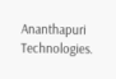Ananthapuri Technologies.